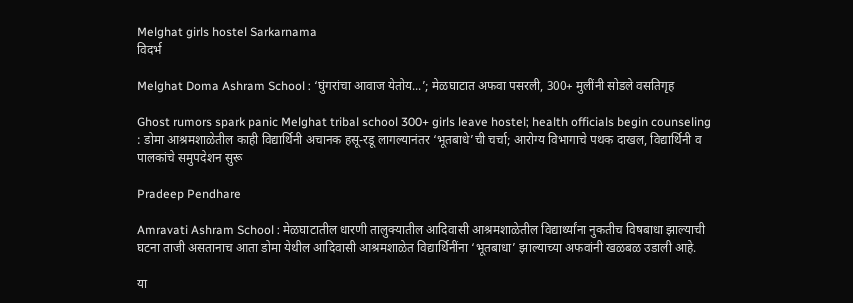Melghat girls hostel Sarkarnama
विदर्भ

Melghat Doma Ashram School : ‘घुंगरांचा आवाज येतोय...’; मेळघाटात अफवा पसरली, 300+ मुलींनी सोडले वसतिगृह

Ghost rumors spark panic Melghat tribal school 300+ girls leave hostel; health officials begin counseling : डोमा आश्रमशाळेतील काही विद्यार्थिनी अचानक हसू-रडू लागल्यानंतर ‘भूतबाधे’ची चर्चा; आरोग्य विभागाचे पथक दाखल, विद्यार्थिनी व पालकांचे समुपदेशन सुरू

Pradeep Pendhare

Amravati Ashram School : मेळघाटातील धारणी तालुक्यातील आदिवासी आश्रमशाळेतील विद्यार्थ्यांना नुकतीच विषबाधा झाल्याची घटना ताजी असतानाच आता डोमा येथील आदिवासी आश्रमशाळेत विद्यार्थिनींना ‘भूतबाधा’ झाल्याच्या अफवांनी खळबळ उडाली आहे.

या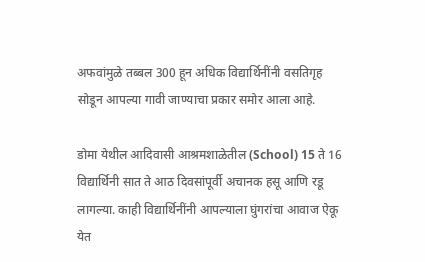अफवांमुळे तब्बल 300 हून अधिक विद्यार्थिनींनी वसतिगृह सोडून आपल्या गावी जाण्याचा प्रकार समोर आला आहे.

डोमा येथील आदिवासी आश्रमशाळेतील (School) 15 ते 16 विद्यार्थिनी सात ते आठ दिवसांपूर्वी अचानक हसू आणि रडू लागल्या. काही विद्यार्थिनींनी आपल्याला घुंगरांचा आवाज ऐकू येत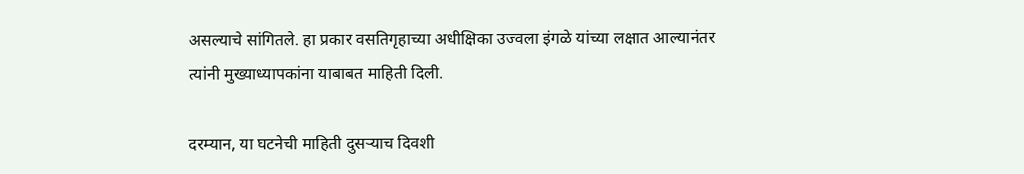असल्याचे सांगितले. हा प्रकार वसतिगृहाच्या अधीक्षिका उज्वला इंगळे यांच्या लक्षात आल्यानंतर त्यांनी मुख्याध्यापकांना याबाबत माहिती दिली.

दरम्यान, या घटनेची माहिती दुसऱ्याच दिवशी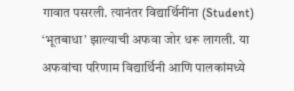गावात पसरली. त्यानंतर विद्यार्थिनींना (Student) ‘भूतबाधा’ झाल्याची अफवा जोर धरू लागली. या अफवांचा परिणाम विद्यार्थिनी आणि पालकांमध्ये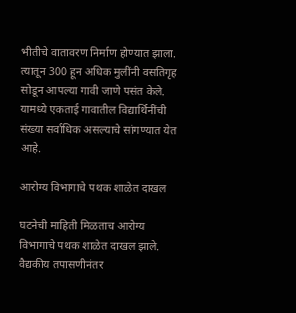भीतीचे वातावरण निर्माण होण्यात झाला. त्यातून 300 हून अधिक मुलींनी वसतिगृह सोडून आपल्या गावी जाणे पसंत केले. यामध्ये एकताई गावातील विद्यार्थिनींची संख्या सर्वाधिक असल्याचे सांगण्यात येत आहे.

आरोग्य विभागाचे पथक शाळेत दाखल

घटनेची माहिती मिळताच आरोग्य विभागाचे पथक शाळेत दाखल झाले. वैद्यकीय तपासणीनंतर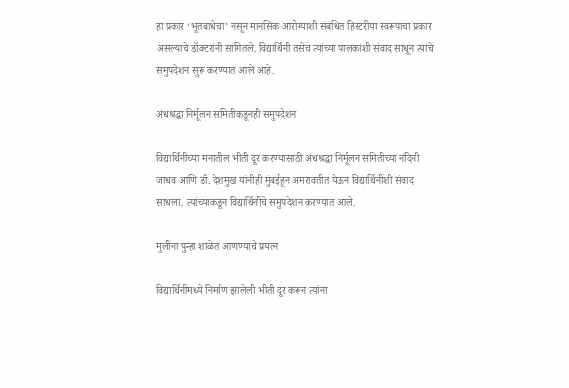हा प्रकार ‘भूतबाधेचा’ नसून मानसिक आरोग्याशी संबंधित हिस्टरीया स्वरूपाचा प्रकार असल्याचे डॉक्टरांनी सांगितले. विद्यार्थिनी तसेच त्यांच्या पालकांशी संवाद साधून त्यांचे समुपदेशन सुरू करण्यात आले आहे.

अंधश्रद्धा निर्मूलन समितीकडूनही समुपदेशन

विद्यार्थिनींच्या मनातील भीती दूर करण्यासाठी अंधश्रद्धा निर्मूलन समितीच्या नंदिनी जाधव आणि डॉ. देशमुख यांनीही मुंबईहून अमरावतीत येऊन विद्यार्थिनींशी संवाद साधला. त्यांच्याकडून विद्यार्थिनींचे समुपदेशन करण्यात आले.

मुलींना पुन्हा शाळेत आणण्याचे प्रयत्न

विद्यार्थिनींमध्ये निर्माण झालेली भीती दूर करून त्यांना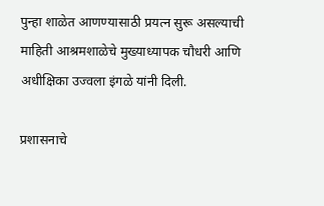पुन्हा शाळेत आणण्यासाठी प्रयत्न सुरू असल्याची माहिती आश्रमशाळेचे मुख्याध्यापक चौधरी आणि अधीक्षिका उज्वला इंगळे यांनी दिली.

प्रशासनाचे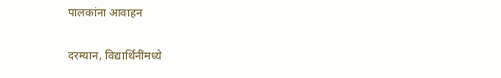पालकांना आवाहन

दरम्यान, विद्यार्थिनींमध्ये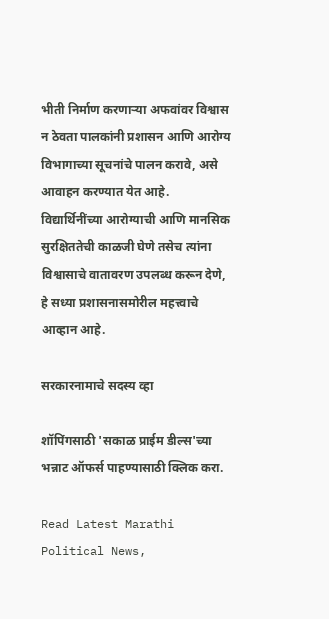भीती निर्माण करणाऱ्या अफवांवर विश्वास न ठेवता पालकांनी प्रशासन आणि आरोग्य विभागाच्या सूचनांचे पालन करावे, असे आवाहन करण्यात येत आहे. विद्यार्थिनींच्या आरोग्याची आणि मानसिक सुरक्षिततेची काळजी घेणे तसेच त्यांना विश्वासाचे वातावरण उपलब्ध करून देणे, हे सध्या प्रशासनासमोरील महत्त्वाचे आव्हान आहे.

सरकारनामाचे सदस्य व्हा

शॉपिंगसाठी 'सकाळ प्राईम डील्स'च्या भन्नाट ऑफर्स पाहण्यासाठी क्लिक करा.

Read Latest Marathi Political News,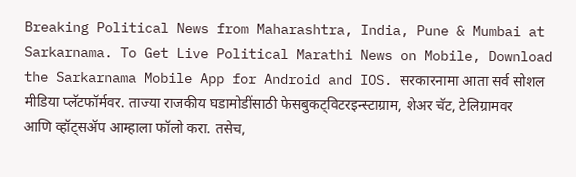Breaking Political News from Maharashtra, India, Pune & Mumbai at Sarkarnama. To Get Live Political Marathi News on Mobile, Download the Sarkarnama Mobile App for Android and IOS. सरकारनामा आता सर्व सोशल मीडिया प्लॅटफॉर्मवर. ताज्या राजकीय घडामोडींसाठी फेसबुकट्विटरइन्स्टाग्राम, शेअर चॅट, टेलिग्रामवर आणि व्हॉट्सॲप आम्हाला फॉलो करा. तसेच,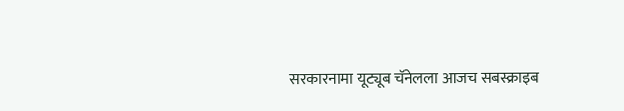सरकारनामा यूट्यूब चॅनेलला आजच सबस्क्राइब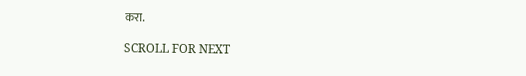करा.

SCROLL FOR NEXT